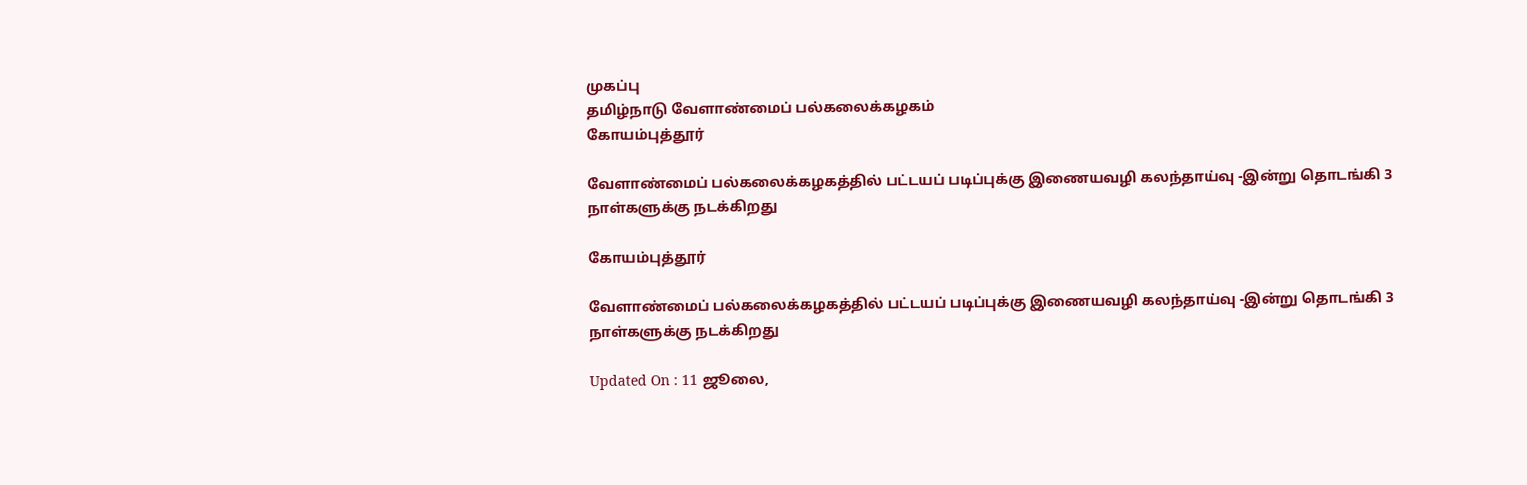முகப்பு
தமிழ்நாடு வேளாண்மைப் பல்கலைக்கழகம்
கோயம்புத்தூர்

வேளாண்மைப் பல்கலைக்கழகத்தில் பட்டயப் படிப்புக்கு இணையவழி கலந்தாய்வு -இன்று தொடங்கி 3 நாள்களுக்கு நடக்கிறது

கோயம்புத்தூர்

வேளாண்மைப் பல்கலைக்கழகத்தில் பட்டயப் படிப்புக்கு இணையவழி கலந்தாய்வு -இன்று தொடங்கி 3 நாள்களுக்கு நடக்கிறது

Updated On : 11 ஜூலை,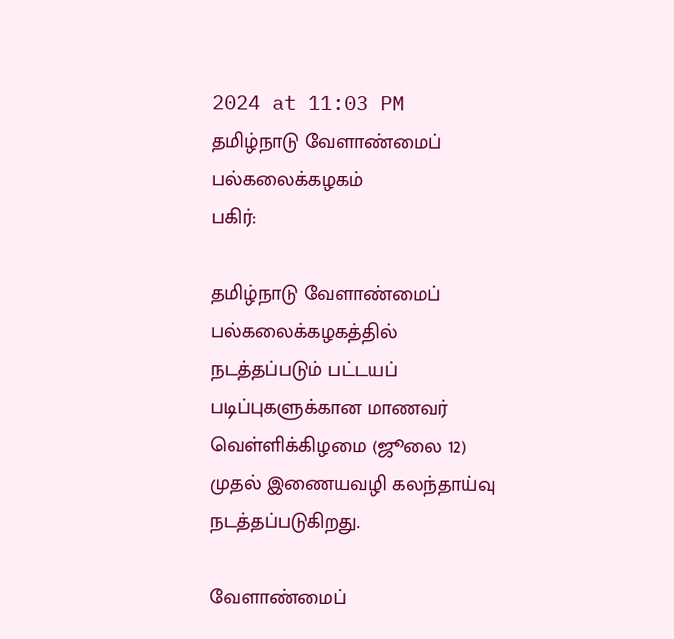2024 at 11:03 PM
தமிழ்நாடு வேளாண்மைப் பல்கலைக்கழகம்
பகிர்:

தமிழ்நாடு வேளாண்மைப் பல்கலைக்கழகத்தில் நடத்தப்படும் பட்டயப் படிப்புகளுக்கான மாணவர் வெள்ளிக்கிழமை (ஜூலை 12) முதல் இணையவழி கலந்தாய்வு நடத்தப்படுகிறது.

வேளாண்மைப்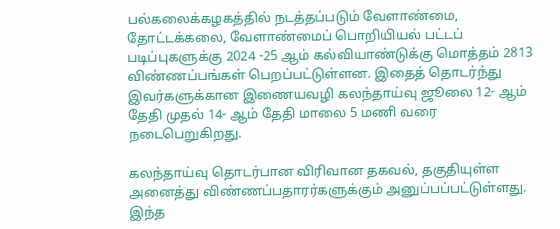பல்கலைக்கழகத்தில் நடத்தப்படும் வேளாண்மை, தோட்டக்கலை, வேளாண்மைப் பொறியியல் பட்டப் படிப்புகளுக்கு 2024 -25 ஆம் கல்வியாண்டுக்கு மொத்தம் 2813 விண்ணப்பங்கள் பெறப்பட்டுள்ளன. இதைத் தொடர்ந்து இவர்களுக்கான இணையவழி கலந்தாய்வு ஜூலை 12- ஆம் தேதி முதல் 14- ஆம் தேதி மாலை 5 மணி வரை நடைபெறுகிறது.

கலந்தாய்வு தொடர்பான விரிவான தகவல், தகுதியுள்ள அனைத்து விண்ணப்பதாரர்களுக்கும் அனுப்பப்பட்டுள்ளது. இந்த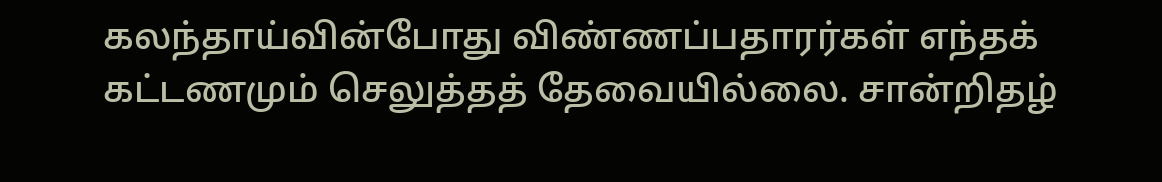கலந்தாய்வின்போது விண்ணப்பதாரர்கள் எந்தக் கட்டணமும் செலுத்தத் தேவையில்லை. சான்றிதழ்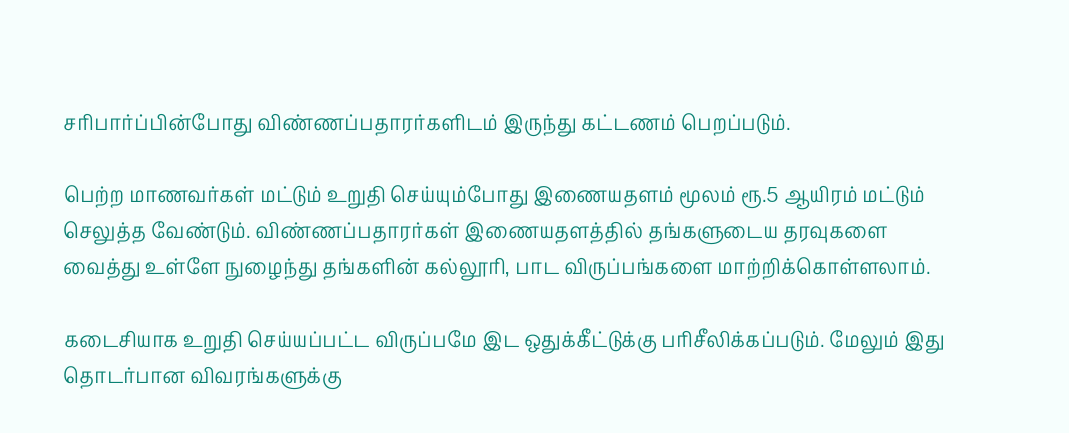சரிபார்ப்பின்போது விண்ணப்பதாரர்களிடம் இருந்து கட்டணம் பெறப்படும்.

பெற்ற மாணவர்கள் மட்டும் உறுதி செய்யும்போது இணையதளம் மூலம் ரூ.5 ஆயிரம் மட்டும் செலுத்த வேண்டும். விண்ணப்பதாரர்கள் இணையதளத்தில் தங்களுடைய தரவுகளை வைத்து உள்ளே நுழைந்து தங்களின் கல்லூரி, பாட விருப்பங்களை மாற்றிக்கொள்ளலாம்.

கடைசியாக உறுதி செய்யப்பட்ட விருப்பமே இட ஒதுக்கீட்டுக்கு பரிசீலிக்கப்படும். மேலும் இது தொடர்பான விவரங்களுக்கு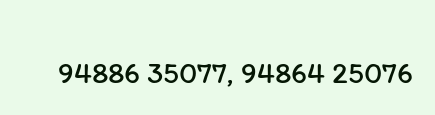94886 35077, 94864 25076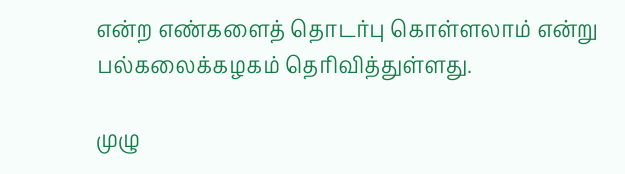என்ற எண்களைத் தொடர்பு கொள்ளலாம் என்று பல்கலைக்கழகம் தெரிவித்துள்ளது.

முழு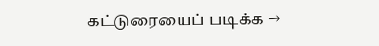கட்டுரையைப் படிக்க →